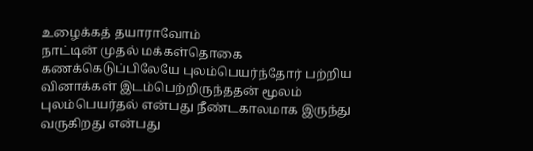உழைக்கத் தயாராவோம்
நாட்டின் முதல் மக்கள்தொகை கணக்கெடுப்பிலேயே புலம்பெயர்ந்தோர் பற்றிய வினாக்கள் இடம்பெற்றிருந்ததன் மூலம் புலம்பெயர்தல் என்பது நீண்டகாலமாக இருந்து வருகிறது என்பது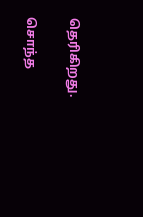தெரிகிறது.

சொந்த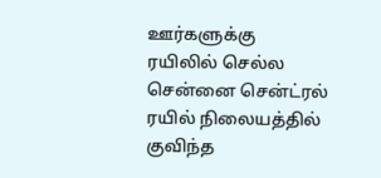ஊர்களுக்கு ரயிலில் செல்ல சென்னை சென்ட்ரல் ரயில் நிலையத்தில் குவிந்த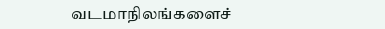வடமாநிலங்களைச்